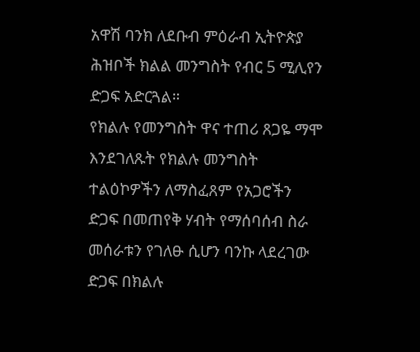አዋሽ ባንክ ለደቡብ ምዕራብ ኢትዮጵያ ሕዝቦች ክልል መንግስት የብር 5 ሚሊየን ድጋፍ አድርጓል።
የክልሉ የመንግስት ዋና ተጠሪ ጸጋዬ ማሞ እንደገለጹት የክልሉ መንግስት ተልዕኮዎችን ለማስፈጸም የአጋሮችን ድጋፍ በመጠየቅ ሃብት የማሰባሰብ ስራ መሰራቱን የገለፁ ሲሆን ባንኩ ላደረገው ድጋፍ በክልሉ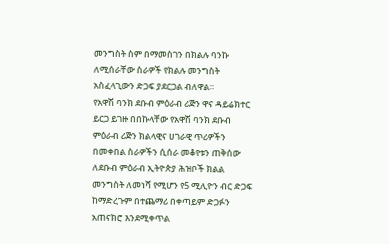መንግስት ስም በማመስገን በክልሉ ባንኩ ለሚሰራቸው ስራዎች የክልሉ መንግስት አስፈላጊውን ድጋፍ ያደርጋል ብለዋል።
የአዋሽ ባንክ ደቡብ ምዕራብ ሪጅን ዋና ዳይሬክተር ይርጋ ይገዙ በበኩላቸው የአዋሽ ባንክ ደቡብ ምዕራብ ሪጅን ክልላዊና ሀገራዊ ጥሪዎችን በመቀበል ስራዎችን ሲሰራ መቆየቱን ጠቅሰው ለደቡብ ምዕራብ ኢትዮጵያ ሕዝቦች ክልል መንግስት ለመነሻ የሚሆን የ5 ሚሊዮን ብር ድጋፍ ከማድረጉም በተጨማሪ በቀጣይም ድጋፉን አጠናክሮ እንደሚቀጥል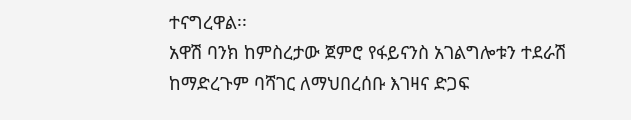ተናግረዋል፡፡
አዋሽ ባንክ ከምስረታው ጀምሮ የፋይናንስ አገልግሎቱን ተደራሽ ከማድረጉም ባሻገር ለማህበረሰቡ እገዛና ድጋፍ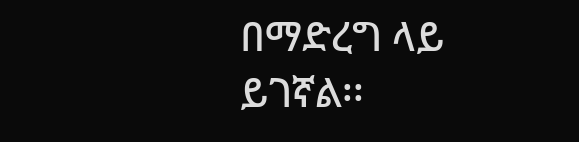በማድረግ ላይ ይገኛል፡፡